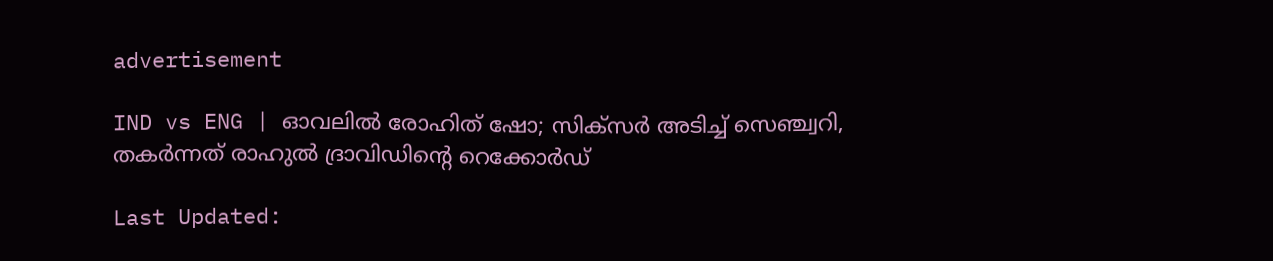advertisement

IND vs ENG | ഓവലില്‍ രോഹിത് ഷോ; സിക്‌സര്‍ അടിച്ച് സെഞ്ച്വറി, തകര്‍ന്നത് രാഹുല്‍ ദ്രാവിഡിന്റെ റെക്കോര്‍ഡ്

Last Updated: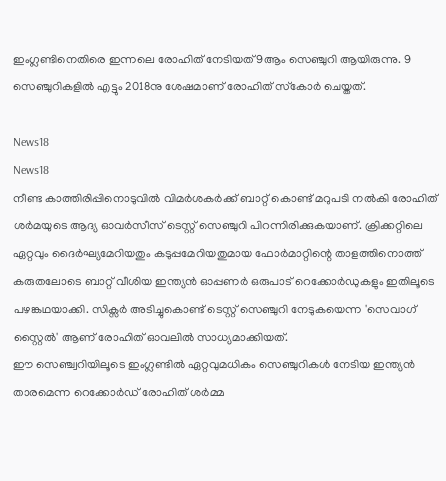ഇംഗ്ലണ്ടിനെതിരെ ഇന്നലെ രോഹിത് നേടിയത് 9ആം സെഞ്ചുറി ആയിരുന്നു. 9 സെഞ്ചുറികളില്‍ എട്ടും 2018നു ശേഷമാണ് രോഹിത് സ്‌കോര്‍ ചെയ്തത്.

News18
News18
നീണ്ട കാത്തിരിപ്പിനൊടുവില്‍ വിമര്‍ശകര്‍ക്ക് ബാറ്റ് കൊണ്ട് മറുപടി നല്‍കി രോഹിത് ശര്‍മയുടെ ആദ്യ ഓവര്‍സീസ് ടെസ്റ്റ് സെഞ്ചുറി പിറന്നിരിക്കുകയാണ്. ക്രിക്കറ്റിലെ ഏറ്റവും ദൈര്‍ഘ്യമേറിയതും കടുപ്പമേറിയതുമായ ഫോര്‍മാറ്റിന്റെ താളത്തിനൊത്ത് കരുതലോടെ ബാറ്റ് വീശിയ ഇന്ത്യന്‍ ഓപ്പണര്‍ ഒരുപാട് റെക്കോര്‍ഡുകളും ഇതിലൂടെ പഴങ്കഥയാക്കി. സിക്സര്‍ അടിച്ചുകൊണ്ട് ടെസ്റ്റ് സെഞ്ചുറി നേടുകയെന്ന 'സെവാഗ് സ്റ്റൈല്‍' ആണ് രോഹിത് ഓവലില്‍ സാധ്യമാക്കിയത്.
ഈ സെഞ്ച്വറിയിലൂടെ ഇംഗ്ലണ്ടില്‍ ഏറ്റവുമധികം സെഞ്ചുറികള്‍ നേടിയ ഇന്ത്യന്‍ താരമെന്ന റെക്കോര്‍ഡ് രോഹിത് ശര്‍മ്മ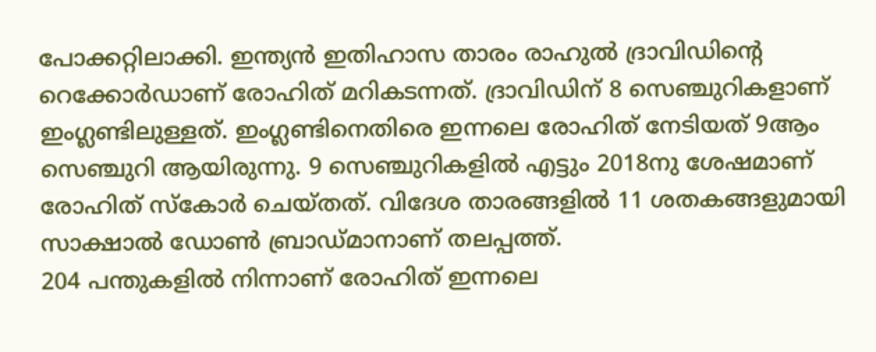പോക്കറ്റിലാക്കി. ഇന്ത്യന്‍ ഇതിഹാസ താരം രാഹുല്‍ ദ്രാവിഡിന്റെ റെക്കോര്‍ഡാണ് രോഹിത് മറികടന്നത്. ദ്രാവിഡിന് 8 സെഞ്ചുറികളാണ് ഇംഗ്ലണ്ടിലുള്ളത്. ഇംഗ്ലണ്ടിനെതിരെ ഇന്നലെ രോഹിത് നേടിയത് 9ആം സെഞ്ചുറി ആയിരുന്നു. 9 സെഞ്ചുറികളില്‍ എട്ടും 2018നു ശേഷമാണ് രോഹിത് സ്‌കോര്‍ ചെയ്തത്. വിദേശ താരങ്ങളില്‍ 11 ശതകങ്ങളുമായി സാക്ഷാല്‍ ഡോണ്‍ ബ്രാഡ്മാനാണ് തലപ്പത്ത്.
204 പന്തുകളില്‍ നിന്നാണ് രോഹിത് ഇന്നലെ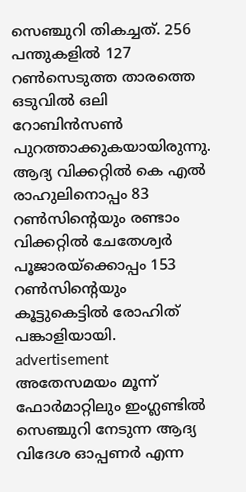സെഞ്ചുറി തികച്ചത്. 256 പന്തുകളില്‍ 127 റണ്‍സെടുത്ത താരത്തെ ഒടുവില്‍ ഒലി റോബിന്‍സണ്‍ പുറത്താക്കുകയായിരുന്നു. ആദ്യ വിക്കറ്റില്‍ കെ എല്‍ രാഹുലിനൊപ്പം 83 റണ്‍സിന്റെയും രണ്ടാം വിക്കറ്റില്‍ ചേതേശ്വര്‍ പൂജാരയ്ക്കൊപ്പം 153 റണ്‍സിന്റെയും കൂട്ടുകെട്ടില്‍ രോഹിത് പങ്കാളിയായി.
advertisement
അതേസമയം മൂന്ന് ഫോര്‍മാറ്റിലും ഇംഗ്ലണ്ടില്‍ സെഞ്ചുറി നേടുന്ന ആദ്യ വിദേശ ഓപ്പണര്‍ എന്ന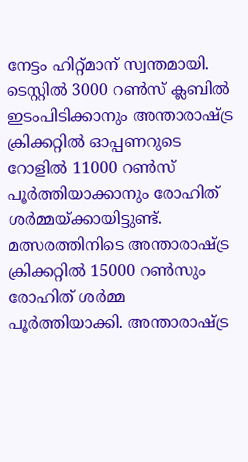നേട്ടം ഹിറ്റ്മാന് സ്വന്തമായി. ടെസ്റ്റില്‍ 3000 റണ്‍സ് ക്ലബില്‍ ഇടംപിടിക്കാനും അന്താരാഷ്ട്ര ക്രിക്കറ്റില്‍ ഓപ്പണറുടെ റോളില്‍ 11000 റണ്‍സ് പൂര്‍ത്തിയാക്കാനും രോഹിത് ശര്‍മ്മയ്ക്കായിട്ടുണ്ട്. മത്സരത്തിനിടെ അന്താരാഷ്ട്ര ക്രിക്കറ്റില്‍ 15000 റണ്‍സും രോഹിത് ശര്‍മ്മ പൂര്‍ത്തിയാക്കി. അന്താരാഷ്ട്ര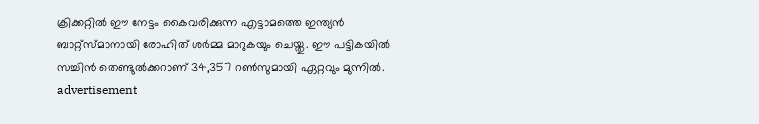ക്രിക്കറ്റില്‍ ഈ നേട്ടം കൈവരിക്കുന്ന എട്ടാമത്തെ ഇന്ത്യന്‍ ബാറ്റ്സ്മാനായി രോഹിത് ശര്‍മ്മ മാറുകയും ചെയ്തു. ഈ പട്ടികയില്‍ സച്ചിന്‍ തെണ്ടുല്‍ക്കറാണ് 34,357 റണ്‍സുമായി ഏറ്റവും മുന്നില്‍.
advertisement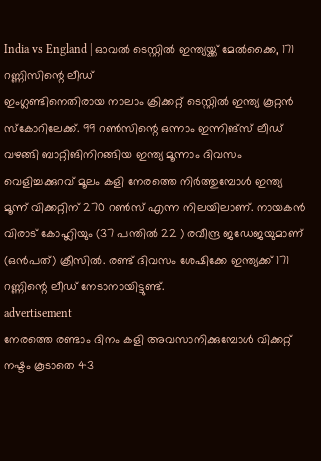India vs England | ഓവല്‍ ടെസ്റ്റില്‍ ഇന്ത്യയ്ക്ക് മേല്‍ക്കൈ, 171 റണ്ണിസിന്റെ ലീഡ്
ഇംഗ്ലണ്ടിനെതിരായ നാലാം ക്രിക്കറ്റ് ടെസ്റ്റില്‍ ഇന്ത്യ കൂറ്റന്‍ സ്‌കോറിലേക്ക്. 99 റണ്‍സിന്റെ ഒന്നാം ഇന്നിങ്‌സ് ലീഡ് വഴങ്ങി ബാറ്റിങിനിറങ്ങിയ ഇന്ത്യ മൂന്നാം ദിവസം വെളിച്ചക്കുറവ് മൂലം കളി നേരത്തെ നിര്‍ത്തുമ്പോള്‍ ഇന്ത്യ മൂന്ന് വിക്കറ്റിന് 270 റണ്‍സ് എന്ന നിലയിലാണ്. നായകന്‍ വിരാട് കോഹ്ലിയും (37 പന്തില്‍ 22 ) രവീന്ദ്ര ജഡേജയുമാണ് (ഒന്‍പത്) ക്രീസില്‍. രണ്ട് ദിവസം ശേഷിക്കേ ഇന്ത്യക്ക് 171 റണ്ണിന്റെ ലീഡ് നേടാനായിട്ടുണ്ട്.
advertisement
നേരത്തെ രണ്ടാം ദിനം കളി അവസാനിക്കുമ്പോള്‍ വിക്കറ്റ് നഷ്ടം കൂടാതെ 43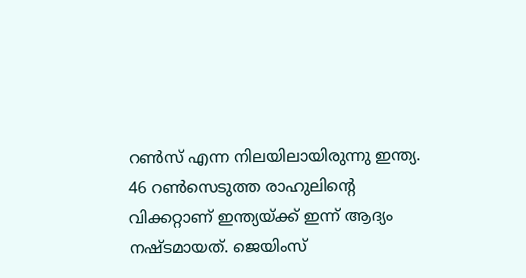റണ്‍സ് എന്ന നിലയിലായിരുന്നു ഇന്ത്യ. 46 റണ്‍സെടുത്ത രാഹുലിന്റെ വിക്കറ്റാണ് ഇന്ത്യയ്ക്ക് ഇന്ന് ആദ്യം നഷ്ടമായത്. ജെയിംസ്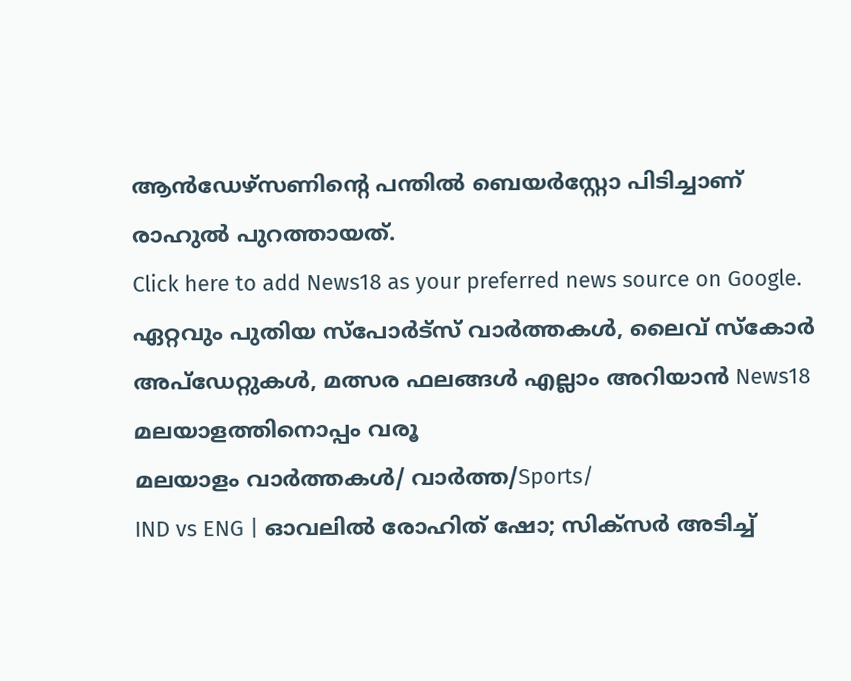ആന്‍ഡേഴ്‌സണിന്റെ പന്തില്‍ ബെയര്‍‌സ്റ്റോ പിടിച്ചാണ് രാഹുല്‍ പുറത്തായത്.
Click here to add News18 as your preferred news source on Google.
ഏറ്റവും പുതിയ സ്പോർട്സ് വാർത്തകൾ, ലൈവ് സ്കോർ അപ്ഡേറ്റുകൾ, മത്സര ഫലങ്ങൾ എല്ലാം അറിയാൻ News18 മലയാളത്തിനൊപ്പം വരൂ
മലയാളം വാർത്തകൾ/ വാർത്ത/Sports/
IND vs ENG | ഓവലില്‍ രോഹിത് ഷോ; സിക്‌സര്‍ അടിച്ച്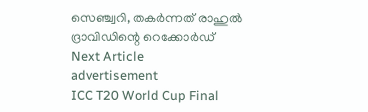സെഞ്ച്വറി, തകര്‍ന്നത് രാഹുല്‍ ദ്രാവിഡിന്റെ റെക്കോര്‍ഡ്
Next Article
advertisement
ICC T20 World Cup Final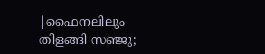|ഫൈനലിലും തിളങ്ങി സഞ്ജു;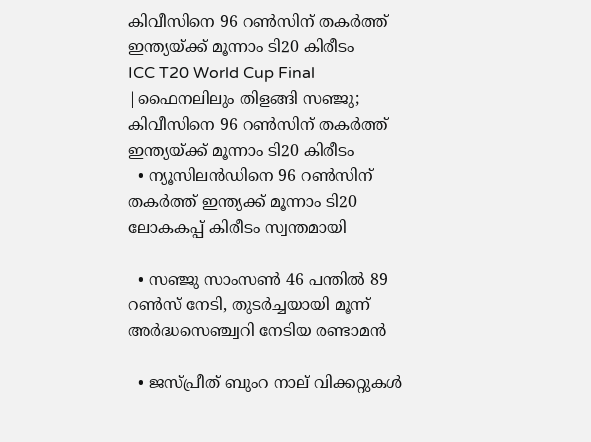കിവീസിനെ 96 റൺസിന് തകർത്ത് ഇന്ത്യയ്ക്ക് മൂന്നാം ടി20 കിരീടം
ICC T20 World Cup Final |ഫൈനലിലും തിളങ്ങി സഞ്ജു; കിവീസിനെ 96 റൺസിന് തകർത്ത് ഇന്ത്യയ്ക്ക് മൂന്നാം ടി20 കിരീടം
  • ന്യൂസിലൻഡിനെ 96 റൺസിന് തകർത്ത് ഇന്ത്യക്ക് മൂന്നാം ടി20 ലോകകപ്പ് കിരീടം സ്വന്തമായി

  • സഞ്ജു സാംസൺ 46 പന്തിൽ 89 റൺസ് നേടി, തുടർച്ചയായി മൂന്ന് അർദ്ധസെഞ്ച്വറി നേടിയ രണ്ടാമൻ

  • ജസ്പ്രീത് ബുംറ നാല് വിക്കറ്റുകൾ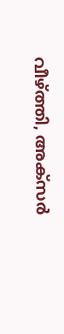വീഴ്ത്തി, അക്സർ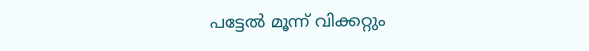പട്ടേൽ മൂന്ന് വിക്കറ്റും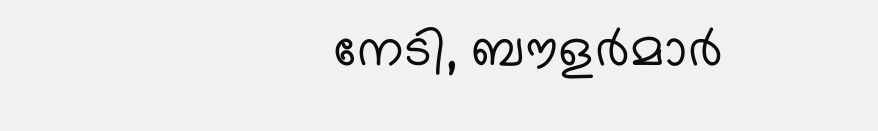നേടി, ബൗളർമാർ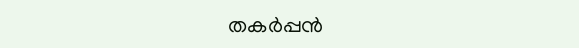തകർപ്പൻ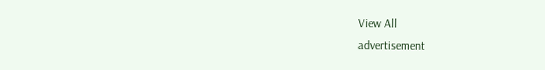View All
advertisement